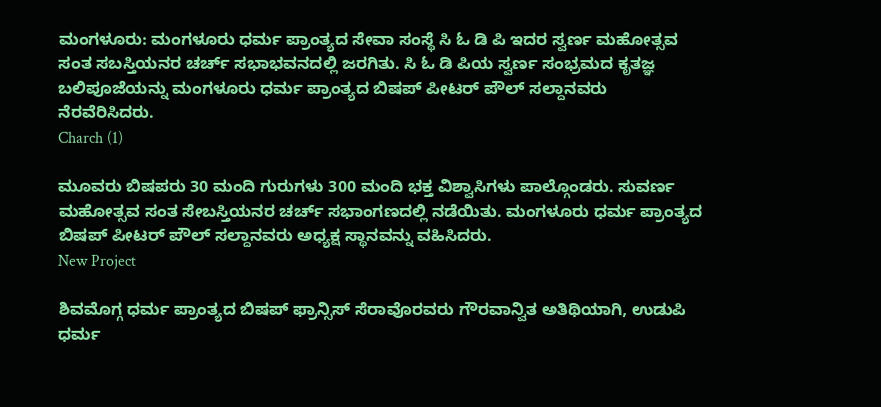ಮಂಗಳೂರು: ಮಂಗಳೂರು ಧರ್ಮ ಪ್ರಾಂತ್ಯದ ಸೇವಾ ಸಂಸ್ಥೆ ಸಿ ಓ ಡಿ ಪಿ ಇದರ ಸ್ವರ್ಣ ಮಹೋತ್ಸವ ಸಂತ ಸಬಸ್ತಿಯನರ ಚರ್ಚ್ ಸಭಾಭವನದಲ್ಲಿ ಜರಗಿತು. ಸಿ ಓ ಡಿ ಪಿಯ ಸ್ವರ್ಣ ಸಂಭ್ರಮದ ಕೃತಜ್ಞ ಬಲಿಪೂಜೆಯನ್ನು ಮಂಗಳೂರು ಧರ್ಮ ಪ್ರಾಂತ್ಯದ ಬಿಷಪ್ ಪೀಟರ್ ಪೌಲ್ ಸಲ್ದಾನವರು ನೆರವೆರಿಸಿದರು.
Charch (1)

ಮೂವರು ಬಿಷಪರು 30 ಮಂದಿ ಗುರುಗಳು 300 ಮಂದಿ ಭಕ್ತ ವಿಶ್ವಾಸಿಗಳು ಪಾಲ್ಗೊಂಡರು. ಸುವರ್ಣ ಮಹೋತ್ಸವ ಸಂತ ಸೇಬಸ್ತಿಯನರ ಚರ್ಚ್ ಸಭಾಂಗಣದಲ್ಲಿ ನಡೆಯಿತು. ಮಂಗಳೂರು ಧರ್ಮ ಪ್ರಾಂತ್ಯದ ಬಿಷಪ್ ಪೀಟರ್ ಪೌಲ್ ಸಲ್ದಾನವರು ಅಧ್ಯಕ್ಷ ಸ್ಥಾನವನ್ನು ವಹಿಸಿದರು.
New Project

ಶಿವಮೊಗ್ಗ ಧರ್ಮ ಪ್ರಾಂತ್ಯದ ಬಿಷಪ್ ಫ್ರಾನ್ಸಿಸ್ ಸೆರಾವೊರವರು ಗೌರವಾನ್ವಿತ ಅತಿಥಿಯಾಗಿ, ಉಡುಪಿ ಧರ್ಮ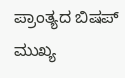ಪ್ರಾಂತ್ಯದ ಬಿಷಪ್ ಮುಖ್ಯ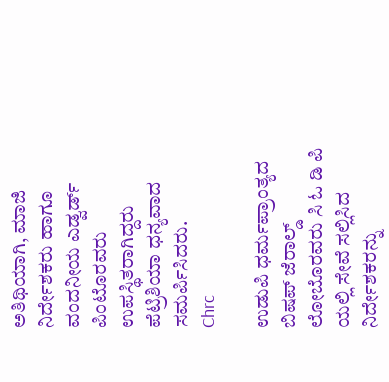ಅತಿಥಿಯಾಗಿ, ಮಾಜಿ ನಿರ್ದೇಶಕರು ಹಾಗೂ ವಂದನೀಯ ಎಡ್ವರ್ಡ್ ಪಿಂಟೊರವರು ಉಪಸ್ಥಿತರಾಗಿದ್ದರು ಪೆಟ್ರಿಶಿಯಾ ಧನ್ಯವಾದ ಸಮರ್ಪಿಸಿದರು.
Chrc

ಉಡುಪಿ ಧರ್ಮಪ್ರಾಂತ್ಯದ ಬಿಷಪ್ ಜೆರಾಲ್ಡ್ ಲೋಬೊರವರು ಸಿ ಓ ಡಿ ಪಿ ಯಲ್ಲಿ ಸೇವೆ ಸಲ್ಲಿಸಿದ ನಿರ್ದೇಶಕರನ್ನು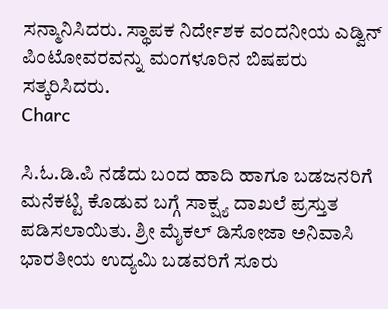ಸನ್ಮಾನಿಸಿದರು. ಸ್ಥಾಪಕ ನಿರ್ದೇಶಕ ವಂದನೀಯ ಎಡ್ವಿನ್ ಪಿಂಟೋವರವನ್ನು ಮಂಗಳೂರಿನ ಬಿಷಪರು ಸತ್ಕರಿಸಿದರು.
Charc

ಸಿ.ಓ.ಡಿ.ಪಿ ನಡೆದು ಬಂದ ಹಾದಿ ಹಾಗೂ ಬಡಜನರಿಗೆ ಮನೆಕಟ್ಟಿ ಕೊಡುವ ಬಗ್ಗೆ ಸಾಕ್ಷ್ಯ ದಾಖಲೆ ಪ್ರಸ್ತುತ ಪಡಿಸಲಾಯಿತು. ಶ್ರೀ ಮೈಕಲ್ ಡಿಸೋಜಾ ಅನಿವಾಸಿ ಭಾರತೀಯ ಉದ್ಯಮಿ ಬಡವರಿಗೆ ಸೂರು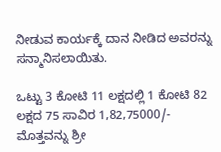ನೀಡುವ ಕಾರ್ಯಕ್ಕೆ ದಾನ ನೀಡಿದ ಅವರನ್ನು ಸನ್ಮಾನಿಸಲಾಯಿತು.

ಒಟ್ಟು 3 ಕೋಟಿ 11 ಲಕ್ಷದಲ್ಲಿ 1 ಕೋಟಿ 82 ಲಕ್ಷದ 75 ಸಾವಿರ 1,82,75000/- ಮೊತ್ತವನ್ನು ಶ್ರೀ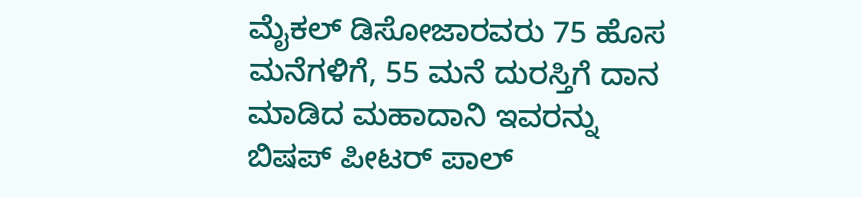ಮೈಕಲ್ ಡಿಸೋಜಾರವರು 75 ಹೊಸ ಮನೆಗಳಿಗೆ, 55 ಮನೆ ದುರಸ್ತಿಗೆ ದಾನ ಮಾಡಿದ ಮಹಾದಾನಿ ಇವರನ್ನು ಬಿಷಪ್ ಪೀಟರ್ ಪಾಲ್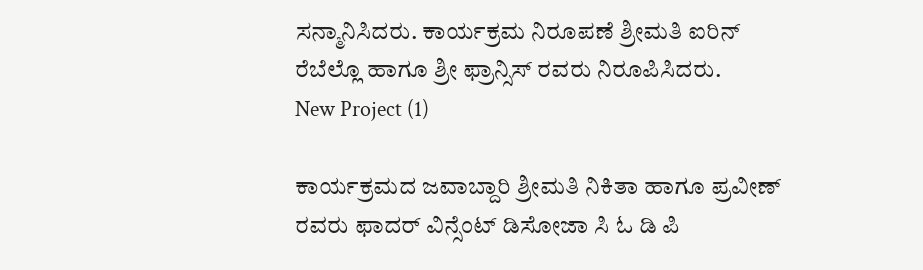ಸನ್ಮಾನಿಸಿದರು. ಕಾರ್ಯಕ್ರಮ ನಿರೂಪಣೆ ಶ್ರೀಮತಿ ಐರಿನ್ ರೆಬೆಲ್ಲೊ ಹಾಗೂ ಶ್ರೀ ಫ್ರಾನ್ಸಿಸ್ ರವರು ನಿರೂಪಿಸಿದರು.
New Project (1)

ಕಾರ್ಯಕ್ರಮದ ಜವಾಬ್ದಾರಿ ಶ್ರೀಮತಿ ನಿಕಿತಾ ಹಾಗೂ ಪ್ರವೀಣ್ ರವರು ಫಾದರ್ ವಿನ್ಸೆಂಟ್ ಡಿಸೋಜಾ ಸಿ ಓ ಡಿ ಪಿ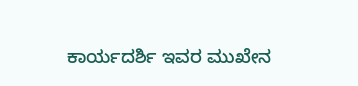ಕಾರ್ಯದರ್ಶಿ ಇವರ ಮುಖೇನ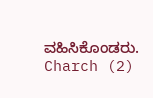ವಹಿಸಿಕೊಂಡರು.
Charch (2)